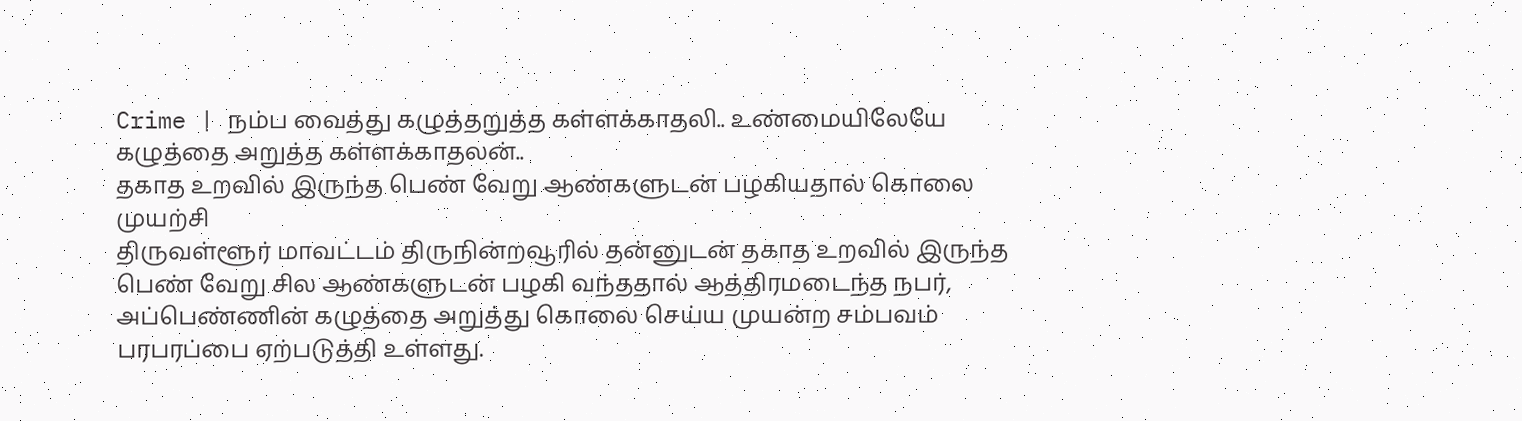Crime | நம்ப வைத்து கழுத்தறுத்த கள்ளக்காதலி.. உண்மையிலேயே கழுத்தை அறுத்த கள்ளக்காதலன்..
தகாத உறவில் இருந்த பெண் வேறு ஆண்களுடன் பழகியதால் கொலை முயற்சி
திருவள்ளூர் மாவட்டம் திருநின்றவூரில் தன்னுடன் தகாத உறவில் இருந்த பெண் வேறு சில ஆண்களுடன் பழகி வந்ததால் ஆத்திரமடைந்த நபர், அப்பெண்ணின் கழுத்தை அறுத்து கொலை செய்ய முயன்ற சம்பவம் பரபரப்பை ஏற்படுத்தி உள்ளது.